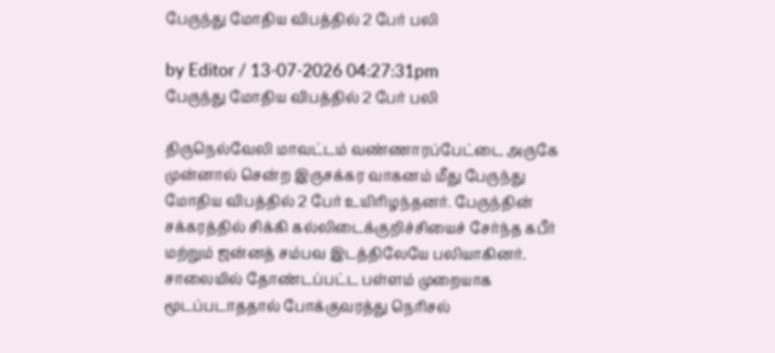பேருந்து மோதிய விபத்தில் 2 பேர் பலி

by Editor / 13-07-2026 04:27:31pm
பேருந்து மோதிய விபத்தில் 2 பேர் பலி

திருநெல்வேலி மாவட்டம் வண்ணாரப்பேட்டை அருகே முன்னால் சென்ற இருசக்கர வாகனம் மீது பேருந்து மோதிய விபத்தில் 2 பேர் உயிரிழந்தனர். பேருந்தின் சக்கரத்தில் சிக்கி கல்லிடைக்குறிச்சியைச் சேர்ந்த கபீர் மற்றும் ஜன்னத் சம்பவ இடத்திலேயே பலியாகினர். சாலையில் தோண்டப்பட்ட பள்ளம் முறையாக மூடப்படாததால் போக்குவரத்து நெரிசல்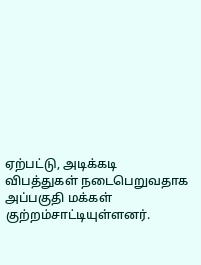ஏற்பட்டு, அடிக்கடி விபத்துகள் நடைபெறுவதாக அப்பகுதி மக்கள் குற்றம்சாட்டியுள்ளனர்.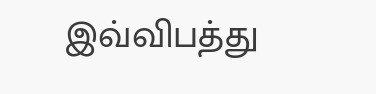இவ்விபத்து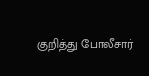குறித்து போலீசார்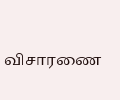விசாரணை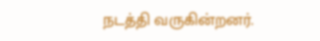நடத்தி வருகின்றனர்.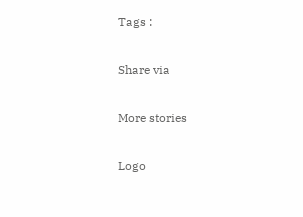Tags :

Share via

More stories

Logo